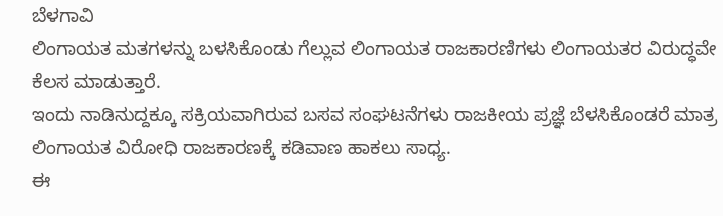ಬೆಳಗಾವಿ
ಲಿಂಗಾಯತ ಮತಗಳನ್ನು ಬಳಸಿಕೊಂಡು ಗೆಲ್ಲುವ ಲಿಂಗಾಯತ ರಾಜಕಾರಣಿಗಳು ಲಿಂಗಾಯತರ ವಿರುದ್ಧವೇ ಕೆಲಸ ಮಾಡುತ್ತಾರೆ.
ಇಂದು ನಾಡಿನುದ್ದಕ್ಕೂ ಸಕ್ರಿಯವಾಗಿರುವ ಬಸವ ಸಂಘಟನೆಗಳು ರಾಜಕೀಯ ಪ್ರಜ್ಞೆ ಬೆಳಸಿಕೊಂಡರೆ ಮಾತ್ರ ಲಿಂಗಾಯತ ವಿರೋಧಿ ರಾಜಕಾರಣಕ್ಕೆ ಕಡಿವಾಣ ಹಾಕಲು ಸಾಧ್ಯ.
ಈ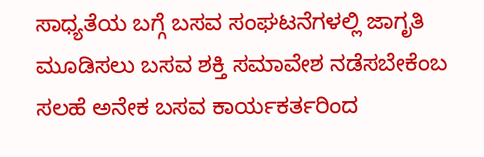ಸಾಧ್ಯತೆಯ ಬಗ್ಗೆ ಬಸವ ಸಂಘಟನೆಗಳಲ್ಲಿ ಜಾಗೃತಿ ಮೂಡಿಸಲು ಬಸವ ಶಕ್ತಿ ಸಮಾವೇಶ ನಡೆಸಬೇಕೆಂಬ ಸಲಹೆ ಅನೇಕ ಬಸವ ಕಾರ್ಯಕರ್ತರಿಂದ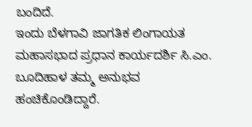ಬಂದಿದೆ.
ಇಂದು ಬೆಳಗಾವಿ ಜಾಗತಿಕ ಲಿಂಗಾಯತ ಮಹಾಸಭಾದ ಪ್ರಧಾನ ಕಾರ್ಯದರ್ಶಿ ಸಿ.ಎಂ. ಬೂದಿಹಾಳ ತಮ್ಮ ಅನುಭವ ಹಂಚಿಕೊಂಡಿದ್ದಾರೆ.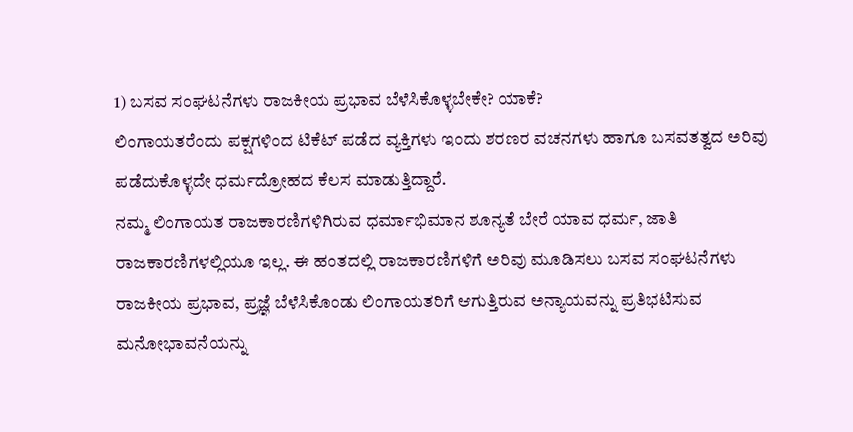1) ಬಸವ ಸಂಘಟನೆಗಳು ರಾಜಕೀಯ ಪ್ರಭಾವ ಬೆಳೆಸಿಕೊಳ್ಳಬೇಕೇ? ಯಾಕೆ?
ಲಿಂಗಾಯತರೆಂದು ಪಕ್ಷಗಳಿಂದ ಟಿಕೆಟ್ ಪಡೆದ ವ್ಯಕ್ತಿಗಳು ಇಂದು ಶರಣರ ವಚನಗಳು ಹಾಗೂ ಬಸವತತ್ವದ ಅರಿವು ಪಡೆದುಕೊಳ್ಳದೇ ಧರ್ಮದ್ರೋಹದ ಕೆಲಸ ಮಾಡುತ್ತಿದ್ದಾರೆ.
ನಮ್ಮ ಲಿಂಗಾಯತ ರಾಜಕಾರಣಿಗಳಿಗಿರುವ ಧರ್ಮಾಭಿಮಾನ ಶೂನ್ಯತೆ ಬೇರೆ ಯಾವ ಧರ್ಮ, ಜಾತಿ ರಾಜಕಾರಣಿಗಳಲ್ಲಿಯೂ ಇಲ್ಲ. ಈ ಹಂತದಲ್ಲಿ ರಾಜಕಾರಣಿಗಳಿಗೆ ಅರಿವು ಮೂಡಿಸಲು ಬಸವ ಸಂಘಟನೆಗಳು ರಾಜಕೀಯ ಪ್ರಭಾವ, ಪ್ರಜ್ಞೆ ಬೆಳೆಸಿಕೊಂಡು ಲಿಂಗಾಯತರಿಗೆ ಆಗುತ್ತಿರುವ ಅನ್ಯಾಯವನ್ನು ಪ್ರತಿಭಟಿಸುವ ಮನೋಭಾವನೆಯನ್ನು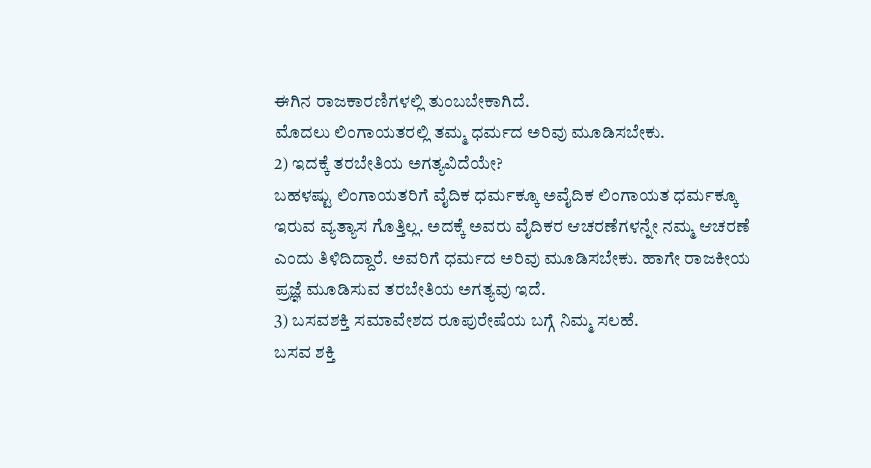ಈಗಿನ ರಾಜಕಾರಣಿಗಳಲ್ಲಿ ತುಂಬಬೇಕಾಗಿದೆ.
ಮೊದಲು ಲಿಂಗಾಯತರಲ್ಲಿ ತಮ್ಮ ಧರ್ಮದ ಅರಿವು ಮೂಡಿಸಬೇಕು.
2) ಇದಕ್ಕೆ ತರಬೇತಿಯ ಅಗತ್ಯವಿದೆಯೇ?
ಬಹಳಷ್ಟು ಲಿಂಗಾಯತರಿಗೆ ವೈದಿಕ ಧರ್ಮಕ್ಕೂ ಅವೈದಿಕ ಲಿಂಗಾಯತ ಧರ್ಮಕ್ಕೂ ಇರುವ ವ್ಯತ್ಯಾಸ ಗೊತ್ತಿಲ್ಲ. ಅದಕ್ಕೆ ಅವರು ವೈದಿಕರ ಆಚರಣೆಗಳನ್ನೇ ನಮ್ಮ ಆಚರಣೆ ಎಂದು ತಿಳಿದಿದ್ದಾರೆ. ಅವರಿಗೆ ಧರ್ಮದ ಅರಿವು ಮೂಡಿಸಬೇಕು. ಹಾಗೇ ರಾಜಕೀಯ ಪ್ರಜ್ಞೆ ಮೂಡಿಸುವ ತರಬೇತಿಯ ಅಗತ್ಯವು ಇದೆ.
3) ಬಸವಶಕ್ತಿ ಸಮಾವೇಶದ ರೂಪುರೇಷೆಯ ಬಗ್ಗೆ ನಿಮ್ಮ ಸಲಹೆ.
ಬಸವ ಶಕ್ತಿ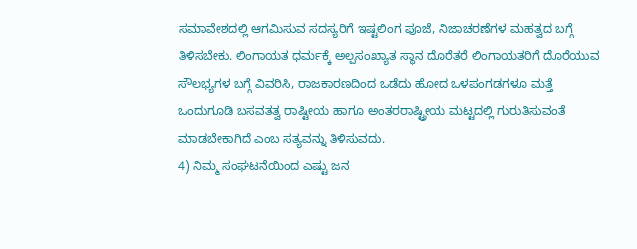ಸಮಾವೇಶದಲ್ಲಿ ಆಗಮಿಸುವ ಸದಸ್ಯರಿಗೆ ಇಷ್ಟಲಿಂಗ ಪೂಜೆ, ನಿಜಾಚರಣೆಗಳ ಮಹತ್ವದ ಬಗ್ಗೆ ತಿಳಿಸಬೇಕು. ಲಿಂಗಾಯತ ಧರ್ಮಕ್ಕೆ ಅಲ್ಪಸಂಖ್ಯಾತ ಸ್ಥಾನ ದೊರೆತರೆ ಲಿಂಗಾಯತರಿಗೆ ದೊರೆಯುವ ಸೌಲಭ್ಯಗಳ ಬಗ್ಗೆ ವಿವರಿಸಿ, ರಾಜಕಾರಣದಿಂದ ಒಡೆದು ಹೋದ ಒಳಪಂಗಡಗಳೂ ಮತ್ತೆ ಒಂದುಗೂಡಿ ಬಸವತತ್ವ ರಾಷ್ಟೀಯ ಹಾಗೂ ಅಂತರರಾಷ್ಟ್ರೀಯ ಮಟ್ಟದಲ್ಲಿ ಗುರುತಿಸುವಂತೆ ಮಾಡಬೇಕಾಗಿದೆ ಎಂಬ ಸತ್ಯವನ್ನು ತಿಳಿಸುವದು.
4) ನಿಮ್ಮ ಸಂಘಟನೆಯಿಂದ ಎಷ್ಟು ಜನ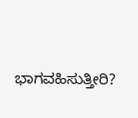ಭಾಗವಹಿಸುತ್ತೀರಿ?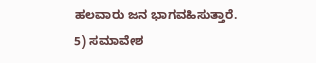ಹಲವಾರು ಜನ ಭಾಗವಹಿಸುತ್ತಾರೆ.
5) ಸಮಾವೇಶ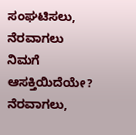ಸಂಘಟಿಸಲು, ನೆರವಾಗಲು ನಿಮಗೆ ಆಸಕ್ತಿಯಿದೆಯೇ?
ನೆರವಾಗಲು,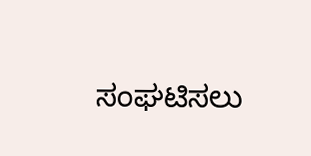ಸಂಘಟಿಸಲು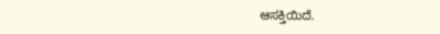ಆಸಕ್ತಿಯಿದೆ.